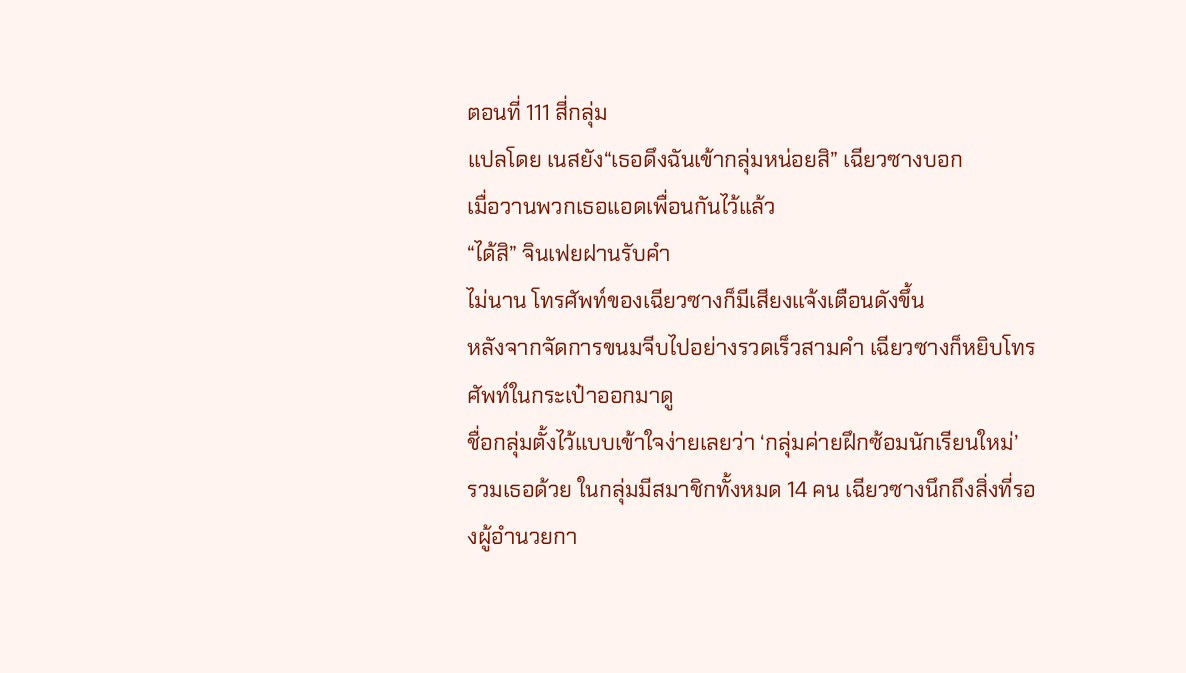ตอนที่ 111 สี่กลุ่ม
แปลโดย เนสยัง“เธอดึงฉันเข้ากลุ่มหน่อยสิ” เฉียวซางบอก
เมื่อวานพวกเธอแอดเพื่อนกันไว้แล้ว
“ได้สิ” จินเฟยฝานรับคำ
ไม่นาน โทรศัพท์ของเฉียวซางก็มีเสียงแจ้งเตือนดังขึ้น
หลังจากจัดการขนมจีบไปอย่างรวดเร็วสามคำ เฉียวซางก็หยิบโทรศัพท์ในกระเป๋าออกมาดู
ชื่อกลุ่มตั้งไว้แบบเข้าใจง่ายเลยว่า ‘กลุ่มค่ายฝึกซ้อมนักเรียนใหม่’
รวมเธอด้วย ในกลุ่มมีสมาชิกทั้งหมด 14 คน เฉียวซางนึกถึงสิ่งที่รองผู้อำนวยกา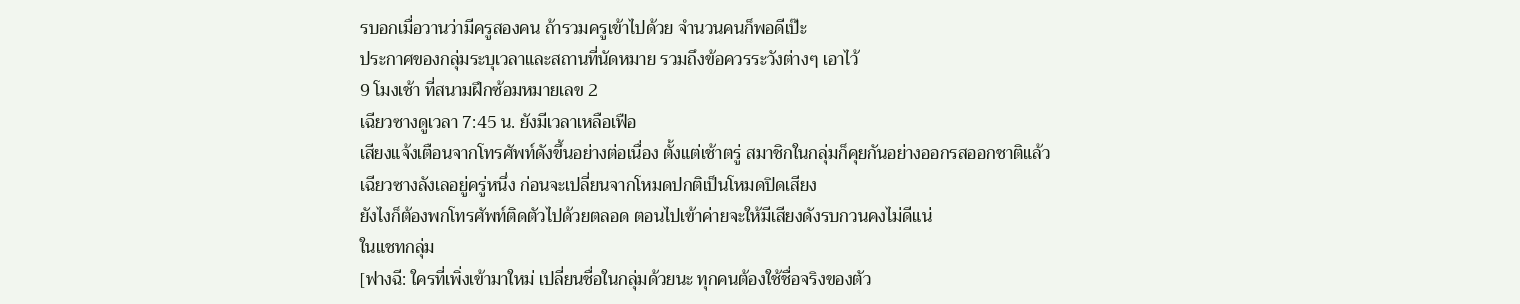รบอกเมื่อวานว่ามีครูสองคน ถ้ารวมครูเข้าไปด้วย จำนวนคนก็พอดีเป๊ะ
ประกาศของกลุ่มระบุเวลาและสถานที่นัดหมาย รวมถึงข้อควรระวังต่างๆ เอาไว้
9 โมงเช้า ที่สนามฝึกซ้อมหมายเลข 2
เฉียวซางดูเวลา 7:45 น. ยังมีเวลาเหลือเฟือ
เสียงแจ้งเตือนจากโทรศัพท์ดังขึ้นอย่างต่อเนื่อง ตั้งแต่เช้าตรู่ สมาชิกในกลุ่มก็คุยกันอย่างออกรสออกชาติแล้ว
เฉียวซางลังเลอยู่ครู่หนึ่ง ก่อนจะเปลี่ยนจากโหมดปกติเป็นโหมดปิดเสียง
ยังไงก็ต้องพกโทรศัพท์ติดตัวไปด้วยตลอด ตอนไปเข้าค่ายจะให้มีเสียงดังรบกวนคงไม่ดีแน่
ในแชทกลุ่ม
[ฟางฉี: ใครที่เพิ่งเข้ามาใหม่ เปลี่ยนชื่อในกลุ่มด้วยนะ ทุกคนต้องใช้ชื่อจริงของตัว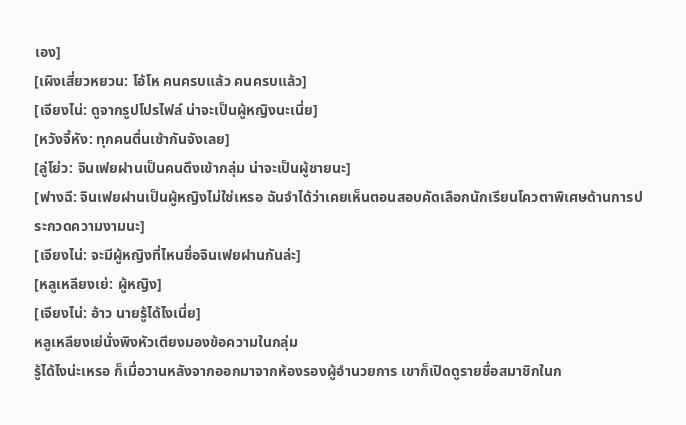เอง]
[เผิงเสี่ยวหยวน: โอ้โห คนครบแล้ว คนครบแล้ว]
[เจียงไน่: ดูจากรูปโปรไฟล์ น่าจะเป็นผู้หญิงนะเนี่ย]
[หวังจี้หัง: ทุกคนตื่นเช้ากันจังเลย]
[ลู่โย่ว: จินเฟยฝานเป็นคนดึงเข้ากลุ่ม น่าจะเป็นผู้ชายนะ]
[ฟางฉี: จินเฟยฝานเป็นผู้หญิงไม่ใช่เหรอ ฉันจำได้ว่าเคยเห็นตอนสอบคัดเลือกนักเรียนโควตาพิเศษด้านการประกวดความงามนะ]
[เจียงไน่: จะมีผู้หญิงที่ไหนชื่อจินเฟยฝานกันล่ะ]
[หลูเหลียงเย่: ผู้หญิง]
[เจียงไน่: อ้าว นายรู้ได้ไงเนี่ย]
หลูเหลียงเย่นั่งพิงหัวเตียงมองข้อความในกลุ่ม
รู้ได้ไงน่ะเหรอ ก็เมื่อวานหลังจากออกมาจากห้องรองผู้อำนวยการ เขาก็เปิดดูรายชื่อสมาชิกในก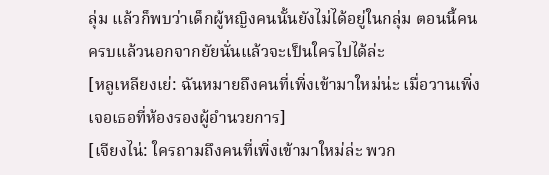ลุ่ม แล้วก็พบว่าเด็กผู้หญิงคนนั้นยังไม่ได้อยู่ในกลุ่ม ตอนนี้คนครบแล้วนอกจากยัยนั่นแล้วจะเป็นใครไปได้ล่ะ
[หลูเหลียงเย่: ฉันหมายถึงคนที่เพิ่งเข้ามาใหม่น่ะ เมื่อวานเพิ่งเจอเธอที่ห้องรองผู้อำนวยการ]
[เจียงไน่: ใครถามถึงคนที่เพิ่งเข้ามาใหม่ล่ะ พวก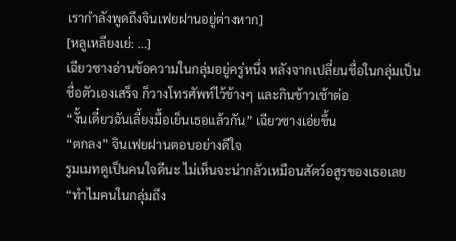เรากำลังพูดถึงจินเฟยฝานอยู่ต่างหาก]
[หลูเหลียงเย่: …]
เฉียวซางอ่านข้อความในกลุ่มอยู่ครู่หนึ่ง หลังจากเปลี่ยนชื่อในกลุ่มเป็นชื่อตัวเองเสร็จ ก็วางโทรศัพท์ไว้ข้างๆ และกินข้าวเช้าต่อ
“งั้นเดี๋ยวฉันเลี้ยงมื้อเย็นเธอแล้วกัน” เฉียวซางเอ่ยขึ้น
“ตกลง” จินเฟยฝานตอบอย่างดีใจ
รูมเมทดูเป็นคนใจดีนะ ไม่เห็นจะน่ากลัวเหมือนสัตว์อสูรของเธอเลย
“ทำไมคนในกลุ่มถึง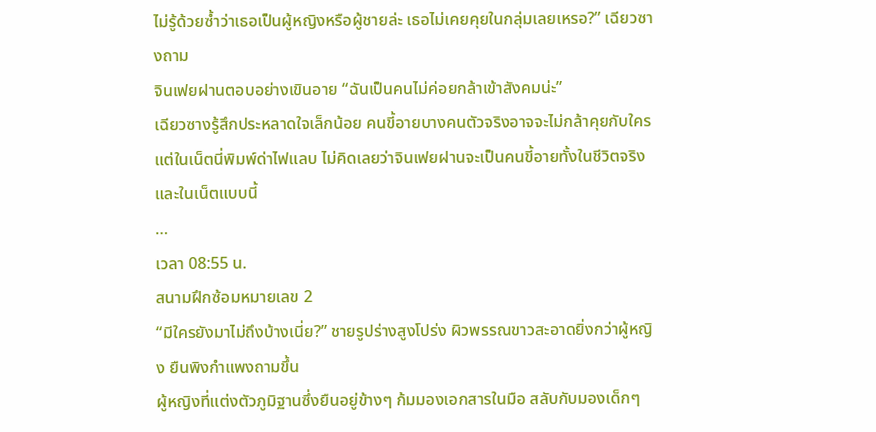ไม่รู้ด้วยซ้ำว่าเธอเป็นผู้หญิงหรือผู้ชายล่ะ เธอไม่เคยคุยในกลุ่มเลยเหรอ?” เฉียวซางถาม
จินเฟยฝานตอบอย่างเขินอาย “ฉันเป็นคนไม่ค่อยกล้าเข้าสังคมน่ะ”
เฉียวซางรู้สึกประหลาดใจเล็กน้อย คนขี้อายบางคนตัวจริงอาจจะไม่กล้าคุยกับใคร แต่ในเน็ตนี่พิมพ์ด่าไฟแลบ ไม่คิดเลยว่าจินเฟยฝานจะเป็นคนขี้อายทั้งในชีวิตจริงและในเน็ตแบบนี้
…
เวลา 08:55 น.
สนามฝึกซ้อมหมายเลข 2
“มีใครยังมาไม่ถึงบ้างเนี่ย?” ชายรูปร่างสูงโปร่ง ผิวพรรณขาวสะอาดยิ่งกว่าผู้หญิง ยืนพิงกำแพงถามขึ้น
ผู้หญิงที่แต่งตัวภูมิฐานซึ่งยืนอยู่ข้างๆ ก้มมองเอกสารในมือ สลับกับมองเด็กๆ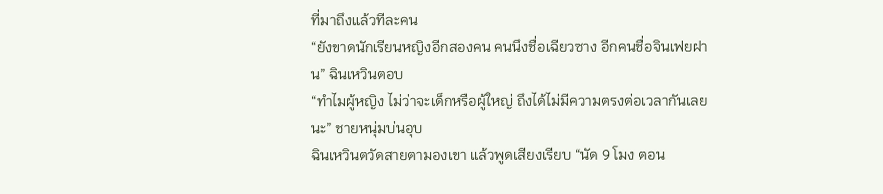ที่มาถึงแล้วทีละคน
“ยังขาดนักเรียนหญิงอีกสองคน คนนึงชื่อเฉียวซาง อีกคนชื่อจินเฟยฝาน” ฉินเหวินตอบ
“ทำไมผู้หญิง ไม่ว่าจะเด็กหรือผู้ใหญ่ ถึงได้ไม่มีความตรงต่อเวลากันเลยนะ” ชายหนุ่มบ่นอุบ
ฉินเหวินตวัดสายตามองเขา แล้วพูดเสียงเรียบ “นัด 9 โมง ตอน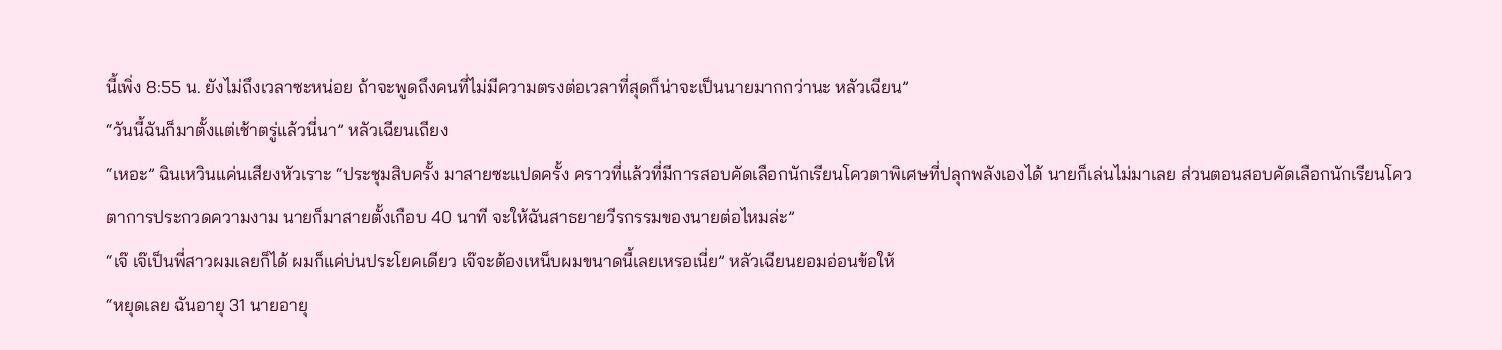นี้เพิ่ง 8:55 น. ยังไม่ถึงเวลาซะหน่อย ถ้าจะพูดถึงคนที่ไม่มีความตรงต่อเวลาที่สุดก็น่าจะเป็นนายมากกว่านะ หลัวเฉียน”
“วันนี้ฉันก็มาตั้งแต่เช้าตรู่แล้วนี่นา” หลัวเฉียนเถียง
“เหอะ” ฉินเหวินแค่นเสียงหัวเราะ “ประชุมสิบครั้ง มาสายซะแปดครั้ง คราวที่แล้วที่มีการสอบคัดเลือกนักเรียนโควตาพิเศษที่ปลุกพลังเองได้ นายก็เล่นไม่มาเลย ส่วนตอนสอบคัดเลือกนักเรียนโควตาการประกวดความงาม นายก็มาสายตั้งเกือบ 40 นาที จะให้ฉันสาธยายวีรกรรมของนายต่อไหมล่ะ”
“เจ๊ เจ๊เป็นพี่สาวผมเลยก็ได้ ผมก็แค่บ่นประโยคเดียว เจ๊จะต้องเหน็บผมขนาดนี้เลยเหรอเนี่ย” หลัวเฉียนยอมอ่อนข้อให้
“หยุดเลย ฉันอายุ 31 นายอายุ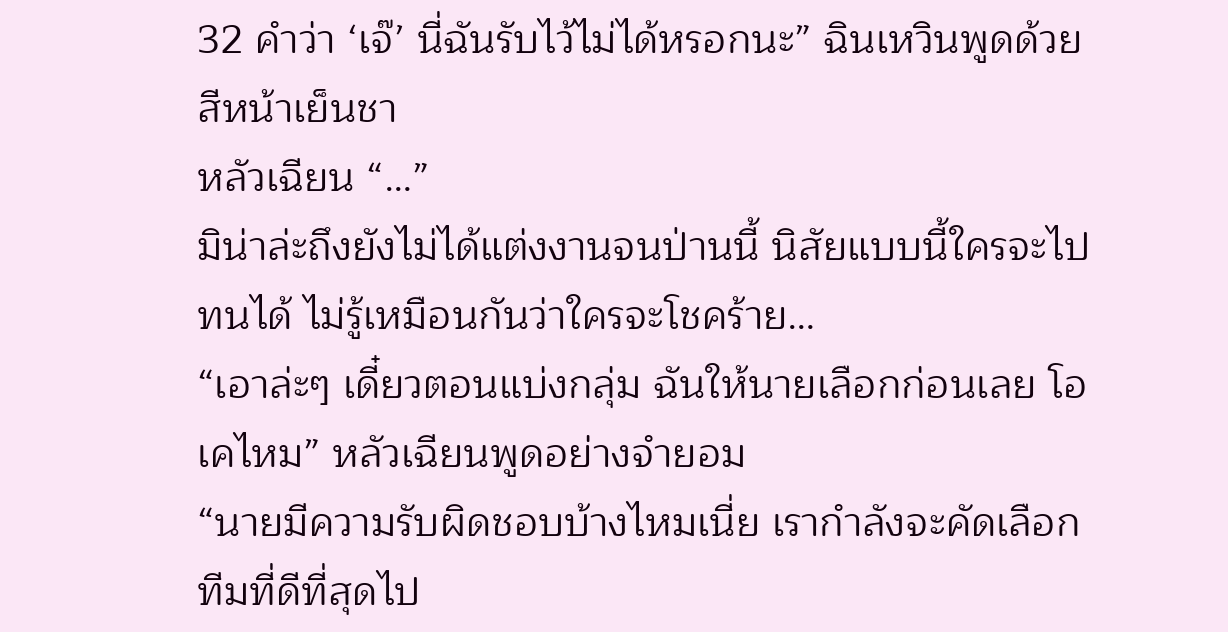32 คำว่า ‘เจ๊’ นี่ฉันรับไว้ไม่ได้หรอกนะ” ฉินเหวินพูดด้วยสีหน้าเย็นชา
หลัวเฉียน “…”
มิน่าล่ะถึงยังไม่ได้แต่งงานจนป่านนี้ นิสัยแบบนี้ใครจะไปทนได้ ไม่รู้เหมือนกันว่าใครจะโชคร้าย…
“เอาล่ะๆ เดี๋ยวตอนแบ่งกลุ่ม ฉันให้นายเลือกก่อนเลย โอเคไหม” หลัวเฉียนพูดอย่างจำยอม
“นายมีความรับผิดชอบบ้างไหมเนี่ย เรากำลังจะคัดเลือกทีมที่ดีที่สุดไป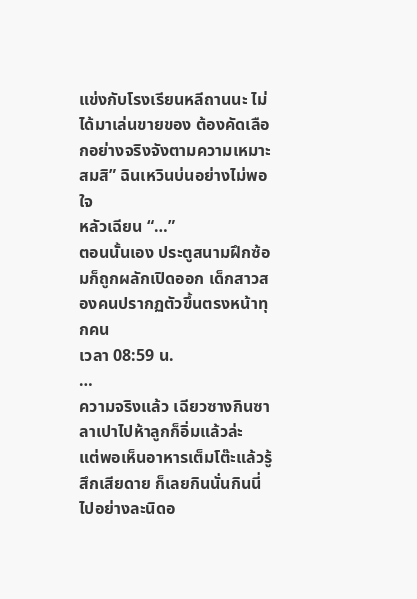แข่งกับโรงเรียนหลีถานนะ ไม่ได้มาเล่นขายของ ต้องคัดเลือกอย่างจริงจังตามความเหมาะสมสิ” ฉินเหวินบ่นอย่างไม่พอใจ
หลัวเฉียน “…”
ตอนนั้นเอง ประตูสนามฝึกซ้อมก็ถูกผลักเปิดออก เด็กสาวสองคนปรากฏตัวขึ้นตรงหน้าทุกคน
เวลา 08:59 น.
…
ความจริงแล้ว เฉียวซางกินซาลาเปาไปห้าลูกก็อิ่มแล้วล่ะ
แต่พอเห็นอาหารเต็มโต๊ะแล้วรู้สึกเสียดาย ก็เลยกินนั่นกินนี่ไปอย่างละนิดอ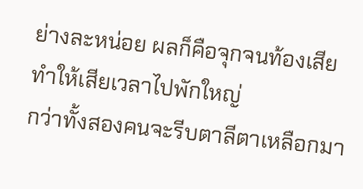ย่างละหน่อย ผลก็คือจุกจนท้องเสีย ทำให้เสียเวลาไปพักใหญ่
กว่าทั้งสองคนจะรีบตาลีตาเหลือกมา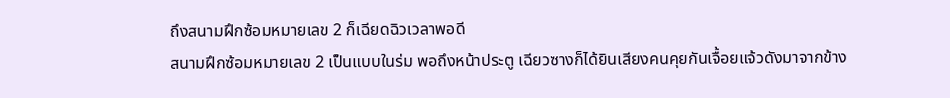ถึงสนามฝึกซ้อมหมายเลข 2 ก็เฉียดฉิวเวลาพอดี
สนามฝึกซ้อมหมายเลข 2 เป็นแบบในร่ม พอถึงหน้าประตู เฉียวซางก็ได้ยินเสียงคนคุยกันเจื้อยแจ้วดังมาจากข้าง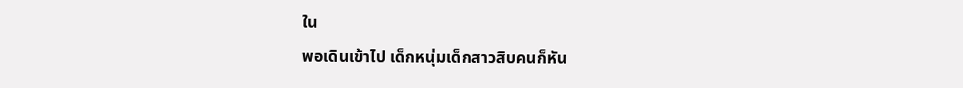ใน
พอเดินเข้าไป เด็กหนุ่มเด็กสาวสิบคนก็หัน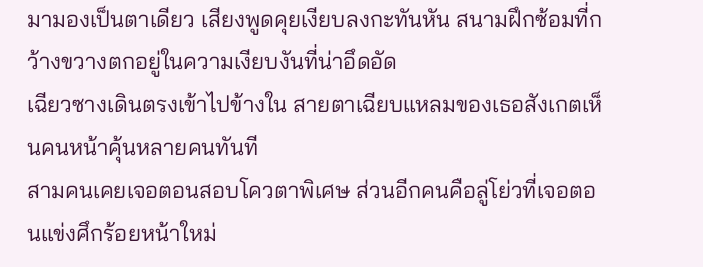มามองเป็นตาเดียว เสียงพูดคุยเงียบลงกะทันหัน สนามฝึกซ้อมที่กว้างขวางตกอยู่ในความเงียบงันที่น่าอึดอัด
เฉียวซางเดินตรงเข้าไปข้างใน สายตาเฉียบแหลมของเธอสังเกตเห็นคนหน้าคุ้นหลายคนทันที
สามคนเคยเจอตอนสอบโควตาพิเศษ ส่วนอีกคนคือลู่โย่วที่เจอตอนแข่งศึกร้อยหน้าใหม่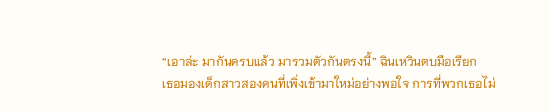“เอาล่ะ มากันครบแล้ว มารวมตัวกันตรงนี้” ฉินเหวินตบมือเรียก
เธอมองเด็กสาวสองคนที่เพิ่งเข้ามาใหม่อย่างพอใจ การที่พวกเธอไม่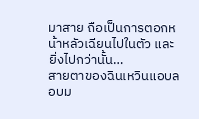มาสาย ถือเป็นการตอกหน้าหลัวเฉียนไปในตัว และยิ่งไปกว่านั้น…
สายตาของฉินเหวินแอบลอบม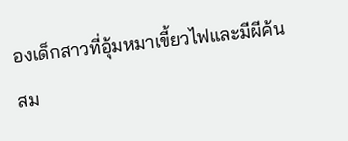องเด็กสาวที่อุ้มหมาเขี้ยวไฟและมีผีค้นสม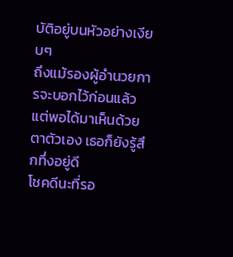บัติอยู่บนหัวอย่างเงียบๆ
ถึงแม้รองผู้อำนวยการจะบอกไว้ก่อนแล้ว แต่พอได้มาเห็นด้วยตาตัวเอง เธอก็ยังรู้สึกทึ่งอยู่ดี
โชคดีนะที่รอ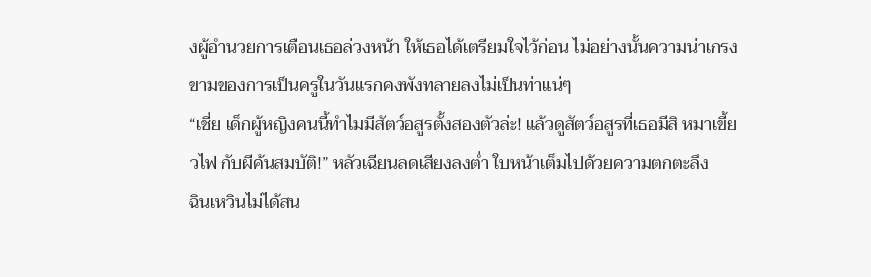งผู้อำนวยการเตือนเธอล่วงหน้า ให้เธอได้เตรียมใจไว้ก่อน ไม่อย่างนั้นความน่าเกรงขามของการเป็นครูในวันแรกคงพังทลายลงไม่เป็นท่าแน่ๆ
“เชี่ย เด็กผู้หญิงคนนี้ทำไมมีสัตว์อสูรตั้งสองตัวล่ะ! แล้วดูสัตว์อสูรที่เธอมีสิ หมาเขี้ยวไฟ กับผีค้นสมบัติ!” หลัวเฉียนลดเสียงลงต่ำ ใบหน้าเต็มไปด้วยความตกตะลึง
ฉินเหวินไม่ได้สน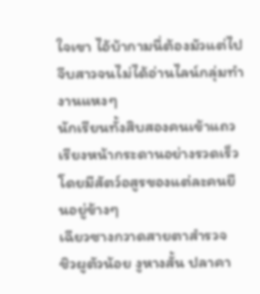ใจเขา ไอ้บ้ากามนี่ต้องมัวแต่ไปจีบสาวจนไม่ได้อ่านไลน์กลุ่มทำงานแหงๆ
นักเรียนทั้งสิบสองคนเข้าแถวเรียงหน้ากระดานอย่างรวดเร็ว โดยมีสัตว์อสูรของแต่ละคนยืนอยู่ข้างๆ
เฉียวซางกวาดสายตาสำรวจ
ชิวผูตัวน้อย งูหางสั้น ปลาคา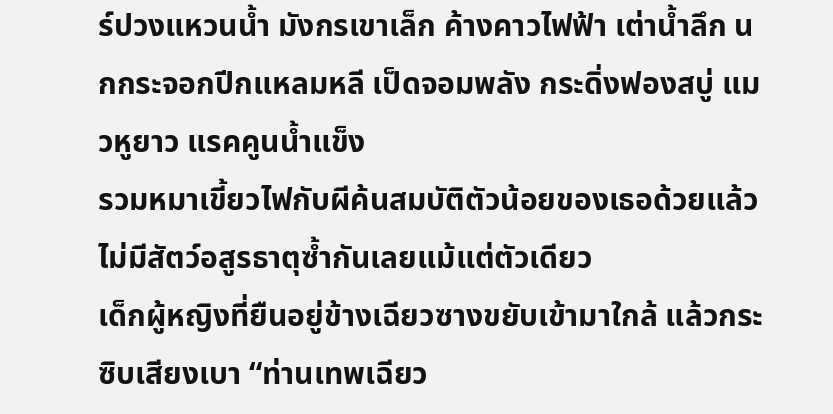ร์ปวงแหวนน้ำ มังกรเขาเล็ก ค้างคาวไฟฟ้า เต่าน้ำลึก นกกระจอกปีกแหลมหลี เป็ดจอมพลัง กระดิ่งฟองสบู่ แมวหูยาว แรคคูนน้ำแข็ง
รวมหมาเขี้ยวไฟกับผีค้นสมบัติตัวน้อยของเธอด้วยแล้ว ไม่มีสัตว์อสูรธาตุซ้ำกันเลยแม้แต่ตัวเดียว
เด็กผู้หญิงที่ยืนอยู่ข้างเฉียวซางขยับเข้ามาใกล้ แล้วกระซิบเสียงเบา “ท่านเทพเฉียว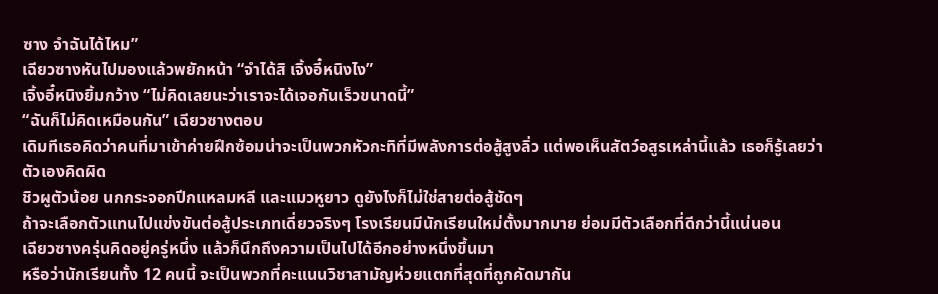ซาง จำฉันได้ไหม”
เฉียวซางหันไปมองแล้วพยักหน้า “จำได้สิ เจิ้งอี๋หนิงไง”
เจิ้งอี๋หนิงยิ้มกว้าง “ไม่คิดเลยนะว่าเราจะได้เจอกันเร็วขนาดนี้”
“ฉันก็ไม่คิดเหมือนกัน” เฉียวซางตอบ
เดิมทีเธอคิดว่าคนที่มาเข้าค่ายฝึกซ้อมน่าจะเป็นพวกหัวกะทิที่มีพลังการต่อสู้สูงลิ่ว แต่พอเห็นสัตว์อสูรเหล่านี้แล้ว เธอก็รู้เลยว่าตัวเองคิดผิด
ชิวผูตัวน้อย นกกระจอกปีกแหลมหลี และแมวหูยาว ดูยังไงก็ไม่ใช่สายต่อสู้ชัดๆ
ถ้าจะเลือกตัวแทนไปแข่งขันต่อสู้ประเภทเดี่ยวจริงๆ โรงเรียนมีนักเรียนใหม่ตั้งมากมาย ย่อมมีตัวเลือกที่ดีกว่านี้แน่นอน
เฉียวซางครุ่นคิดอยู่ครู่หนึ่ง แล้วก็นึกถึงความเป็นไปได้อีกอย่างหนึ่งขึ้นมา
หรือว่านักเรียนทั้ง 12 คนนี้ จะเป็นพวกที่คะแนนวิชาสามัญห่วยแตกที่สุดที่ถูกคัดมากัน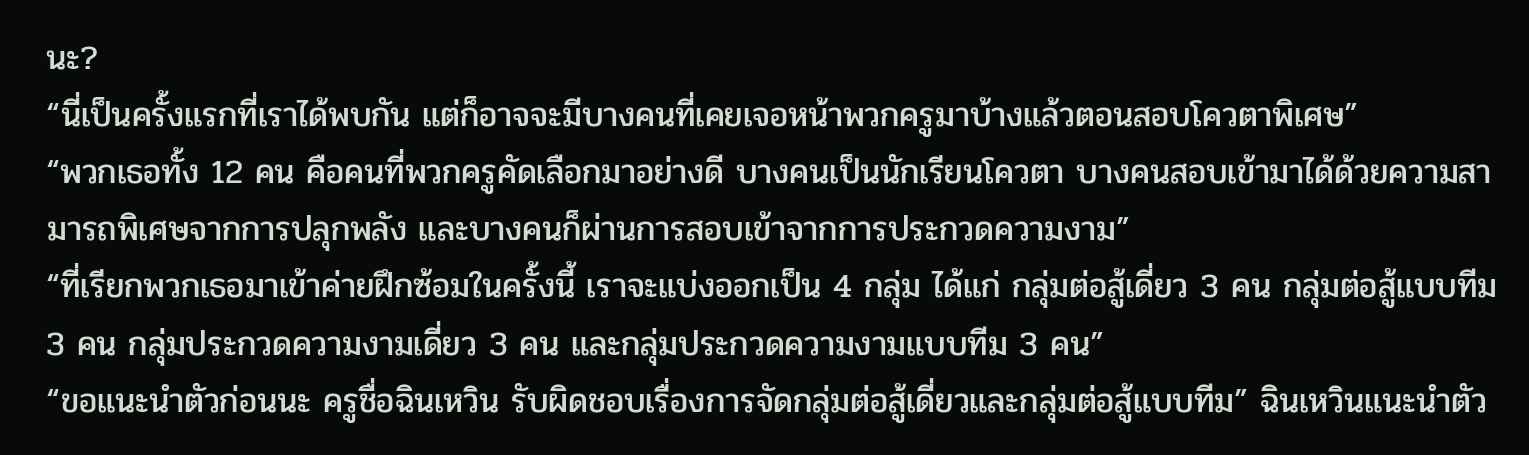นะ?
“นี่เป็นครั้งแรกที่เราได้พบกัน แต่ก็อาจจะมีบางคนที่เคยเจอหน้าพวกครูมาบ้างแล้วตอนสอบโควตาพิเศษ”
“พวกเธอทั้ง 12 คน คือคนที่พวกครูคัดเลือกมาอย่างดี บางคนเป็นนักเรียนโควตา บางคนสอบเข้ามาได้ด้วยความสามารถพิเศษจากการปลุกพลัง และบางคนก็ผ่านการสอบเข้าจากการประกวดความงาม”
“ที่เรียกพวกเธอมาเข้าค่ายฝึกซ้อมในครั้งนี้ เราจะแบ่งออกเป็น 4 กลุ่ม ได้แก่ กลุ่มต่อสู้เดี่ยว 3 คน กลุ่มต่อสู้แบบทีม 3 คน กลุ่มประกวดความงามเดี่ยว 3 คน และกลุ่มประกวดความงามแบบทีม 3 คน”
“ขอแนะนำตัวก่อนนะ ครูชื่อฉินเหวิน รับผิดชอบเรื่องการจัดกลุ่มต่อสู้เดี่ยวและกลุ่มต่อสู้แบบทีม” ฉินเหวินแนะนำตัว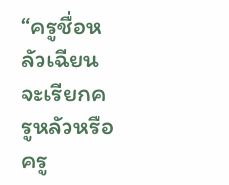“ครูชื่อหลัวเฉียน จะเรียกครูหลัวหรือครู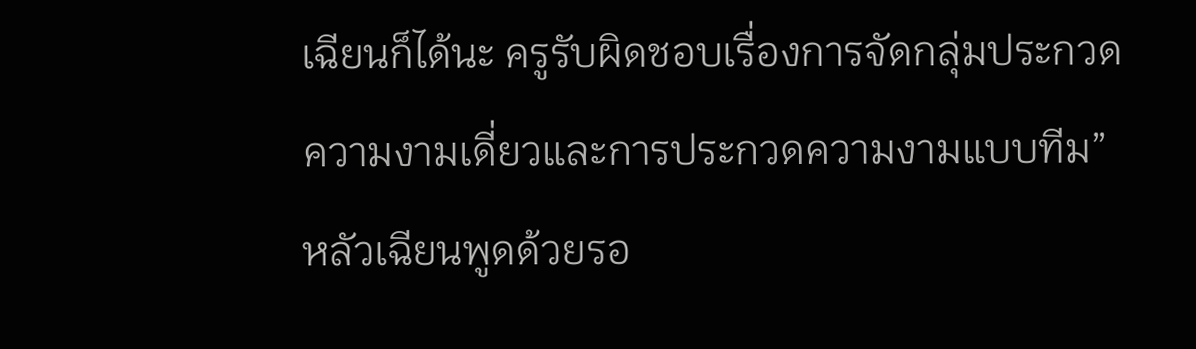เฉียนก็ได้นะ ครูรับผิดชอบเรื่องการจัดกลุ่มประกวดความงามเดี่ยวและการประกวดความงามแบบทีม” หลัวเฉียนพูดด้วยรอ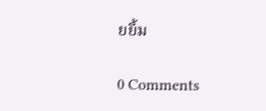ยยิ้ม

0 Comments